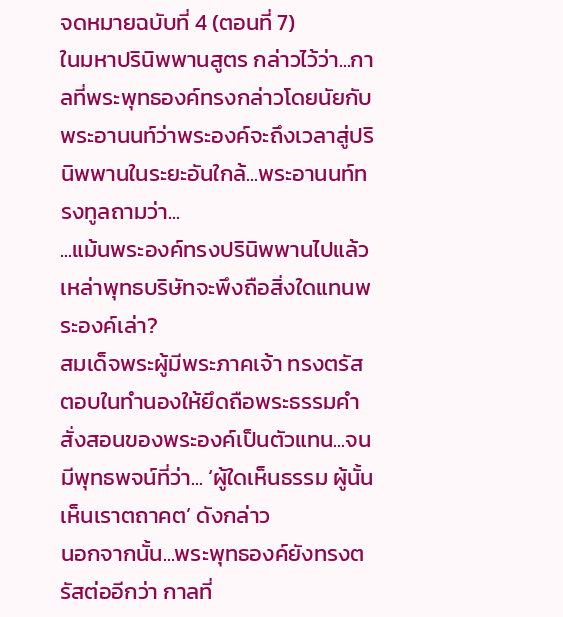จดหมายฉบับที่ 4 (ตอนที่ 7)
ในมหาปรินิพพานสูตร กล่าวไว้ว่า...กาลที่พระพุทธองค์ทรงกล่าวโดยนัยกับพระอานนท์ว่าพระองค์จะถึงเวลาสู่ปรินิพพานในระยะอันใกล้...พระอานนท์ทรงทูลถามว่า...
...แม้นพระองค์ทรงปรินิพพานไปแล้ว เหล่าพุทธบริษัทจะพึงถือสิ่งใดแทนพระองค์เล่า?
สมเด็จพระผู้มีพระภาคเจ้า ทรงตรัสตอบในทำนองให้ยึดถือพระธรรมคำสั่งสอนของพระองค์เป็นตัวแทน...จนมีพุทธพจน์ที่ว่า... ‘ผู้ใดเห็นธรรม ผู้นั้นเห็นเราตถาคต’ ดังกล่าว
นอกจากนั้น...พระพุทธองค์ยังทรงตรัสต่ออีกว่า กาลที่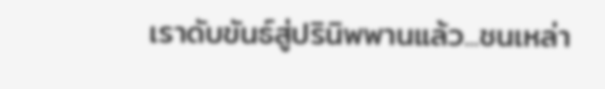เราดับขันธ์สู่ปรินิพพานแล้ว...ชนเหล่า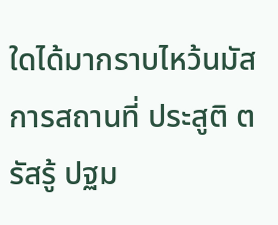ใดได้มากราบไหว้นมัสการสถานที่ ประสูติ ตรัสรู้ ปฐม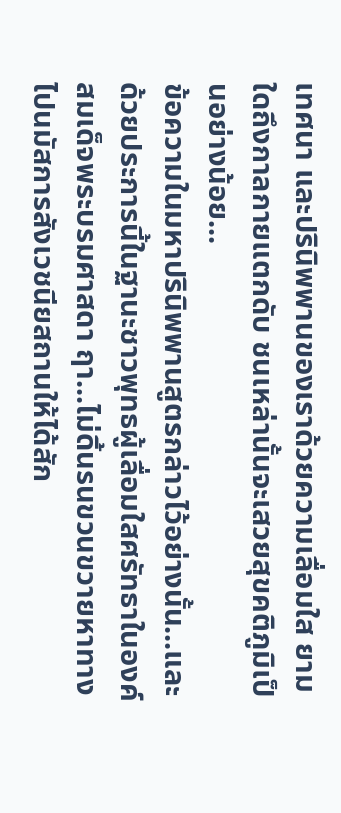เทศนา และปรินิพพานของเราด้วยความเลื่อมใส ยามใดถึงกาลกายแตกดับ ชนเหล่านั้นจะเสวยสุขคติภูมิเป็นอย่างน้อย...
ข้อความในมหาปรินิพพานสูตรกล่าวไว้อย่างนั้น...และด้วยประการนี้ในฐานะชาวพุทธผู้เลื่อมใสศรัทธาในองค์สมเด็จพระบรมศาสดา ฤา...ไม่ดิ้นรนขวนขวายหาทางไปนมัสการสังเวชนียสถานให้ได้สัก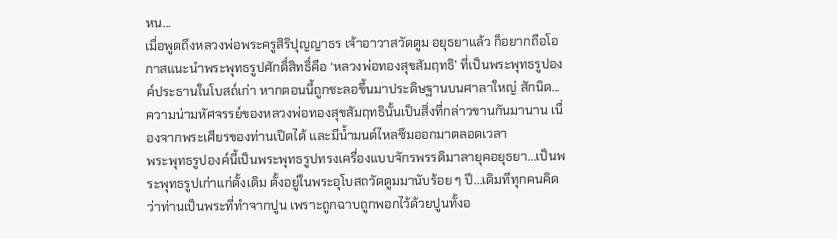หน...
เมื่อพูดถึงหลวงพ่อพระครูสิริปุญญาธร เจ้าอาวาสวัดตูม อยุธยาแล้ว ก็อยากถือโอกาสแนะนำพระพุทธรูปศักดิ์สิทธิ์คือ ‘หลวงพ่อทองสุขสัมฤทธิ’ ที่เป็นพระพุทธรูปองค์ประธานในโบสถ์เก่า หากตอนนี้ถูกชะลอขึ้นมาประดิษฐานบนศาลาใหญ่ สักนิด...
ความน่ามหัศจรรย์ของหลวงพ่อทองสุขสัมฤทธินั้นเป็นสิ่งที่กล่าวขานกันมานาน เนื่องจากพระเศียรของท่านเปิดได้ และมีน้ำมนต์ไหลซึมออกมาตลอดเวลา
พระพุทธรูปองค์นี้เป็นพระพุทธรูปทรงเครื่องแบบจักรพรรดิมาลายุคอยุธยา...เป็นพระพุทธรูปเก่าแก่ดั้งเดิม ตั้งอยู่ในพระอุโบสถวัดตูมมานับร้อย ๆ ปี...เดิมทีทุกคนคิดว่าท่านเป็นพระที่ทำจากปูน เพราะถูกฉาบถูกพอกไว้ด้วยปูนทั้งอ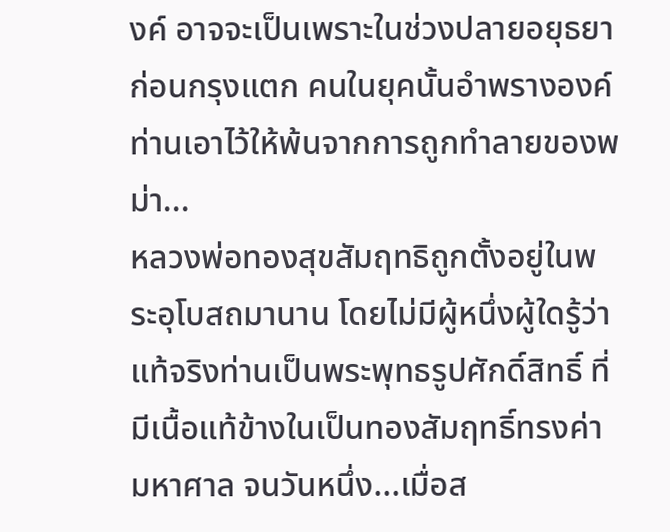งค์ อาจจะเป็นเพราะในช่วงปลายอยุธยาก่อนกรุงแตก คนในยุคนั้นอำพรางองค์ท่านเอาไว้ให้พ้นจากการถูกทำลายของพม่า...
หลวงพ่อทองสุขสัมฤทธิถูกตั้งอยู่ในพระอุโบสถมานาน โดยไม่มีผู้หนึ่งผู้ใดรู้ว่าแท้จริงท่านเป็นพระพุทธรูปศักดิ์สิทธิ์ ที่มีเนื้อแท้ข้างในเป็นทองสัมฤทธิ์ทรงค่ามหาศาล จนวันหนึ่ง...เมื่อส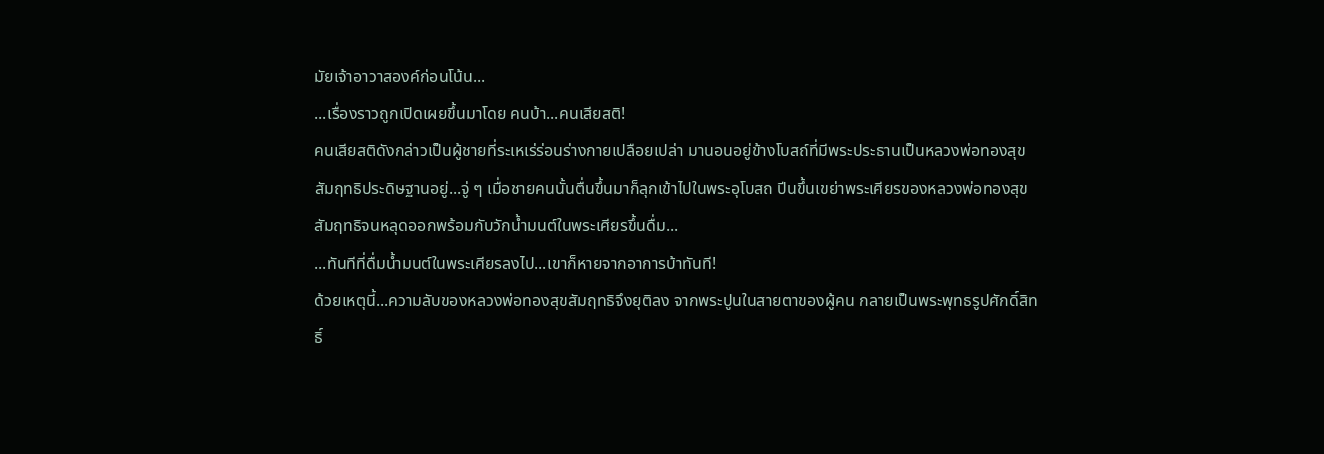มัยเจ้าอาวาสองค์ก่อนโน้น...
...เรื่องราวถูกเปิดเผยขึ้นมาโดย คนบ้า...คนเสียสติ!
คนเสียสติดังกล่าวเป็นผู้ชายที่ระเหเร่ร่อนร่างกายเปลือยเปล่า มานอนอยู่ข้างโบสถ์ที่มีพระประธานเป็นหลวงพ่อทองสุขสัมฤทธิประดิษฐานอยู่...จู่ ๆ เมื่อชายคนนั้นตื่นขึ้นมาก็ลุกเข้าไปในพระอุโบสถ ปีนขึ้นเขย่าพระเศียรของหลวงพ่อทองสุขสัมฤทธิจนหลุดออกพร้อมกับวักน้ำมนต์ในพระเศียรขึ้นดื่ม...
...ทันทีที่ดื่มน้ำมนต์ในพระเศียรลงไป...เขาก็หายจากอาการบ้าทันที!
ด้วยเหตุนี้...ความลับของหลวงพ่อทองสุขสัมฤทธิจึงยุติลง จากพระปูนในสายตาของผู้คน กลายเป็นพระพุทธรูปศักดิ์สิทธิ์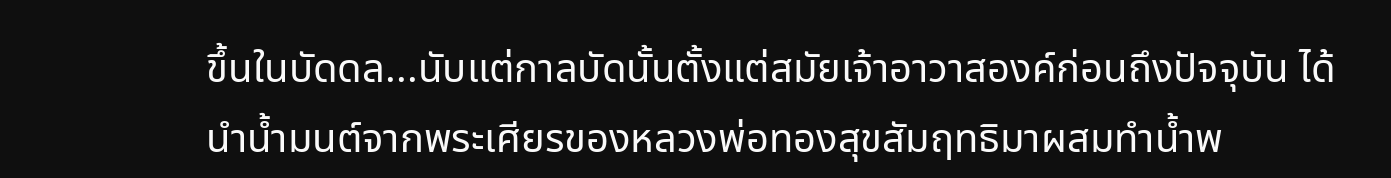ขึ้นในบัดดล...นับแต่กาลบัดนั้นตั้งแต่สมัยเจ้าอาวาสองค์ก่อนถึงปัจจุบัน ได้นำน้ำมนต์จากพระเศียรของหลวงพ่อทองสุขสัมฤทธิมาผสมทำน้ำพ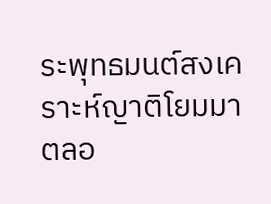ระพุทธมนต์สงเคราะห์ญาติโยมมาตลอ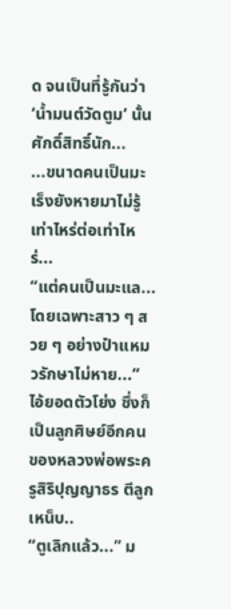ด จนเป็นที่รู้กันว่า ‘น้ำมนต์วัดตูม’ นั้นศักดิ์สิทธิ์นัก...
...ขนาดคนเป็นมะเร็งยังหายมาไม่รู้เท่าไหร่ต่อเท่าไหร่...
“แต่คนเป็นมะแล...โดยเฉพาะสาว ๆ สวย ๆ อย่างป๋าแหมวรักษาไม่หาย...” ไอ้ยอดตัวโย่ง ซึ่งก็เป็นลูกศิษย์อีกคนของหลวงพ่อพระครูสิริปุญญาธร ตีลูกเหน็บ..
“ตูเลิกแล้ว...” ม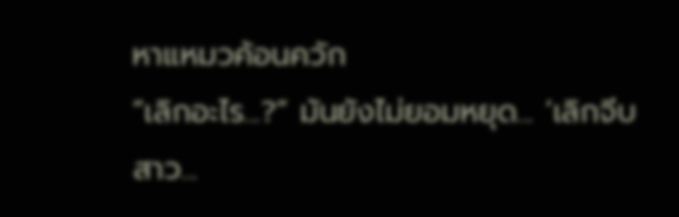หาแหมวค้อนควัก
“เลิกอะไร...?” มันยังไม่ยอมหยุด... ‘เลิกจีบสาว...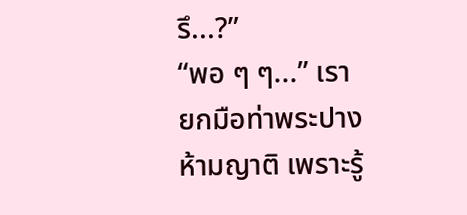รึ...?”
“พอ ๆ ๆ...” เรายกมือท่าพระปางห้ามญาติ เพราะรู้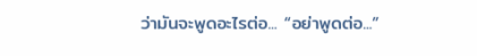ว่ามันจะพูดอะไรต่อ... “อย่าพูดต่อ...”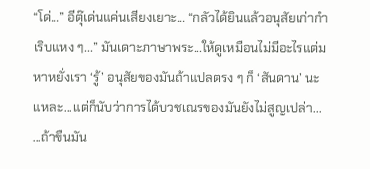“โด่...” อีตุ๊เด่นแค่นเสียงเยาะ... “กลัวได้ยินแล้วอนุสัยเก่ากำเริบแหง ๆ...” มันเดาะภาษาพระ...ให้ดูเหมือนไม่มีอะไรแต่มหาหยั่งเรา ‘รู้’ อนุสัยของมันถ้าแปลตรง ๆ ก็ ‘สันดาน’ นะแหละ...แต่ก็นับว่าการได้บวชเณรของมันยังไม่สูญเปล่า...
...ถ้าขืนมัน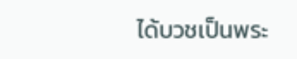ได้บวชเป็นพระ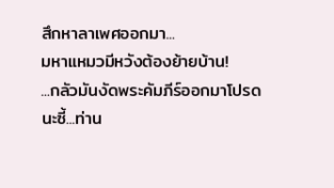สึกหาลาเพศออกมา...
มหาแหมวมีหวังต้องย้ายบ้าน!
...กลัวมันงัดพระคัมภีร์ออกมาโปรดนะซี้...ท่าน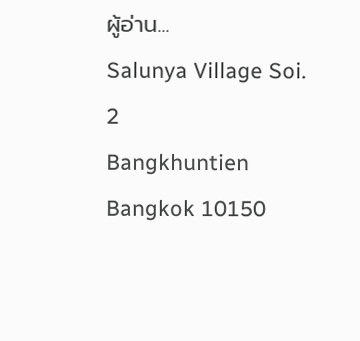ผู้อ่าน...
Salunya Village Soi. 2
Bangkhuntien Bangkok 10150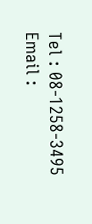Tel : 08-1258-3495
Email :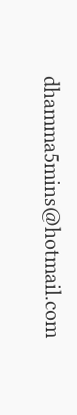dhamma5mins@hotmail.com